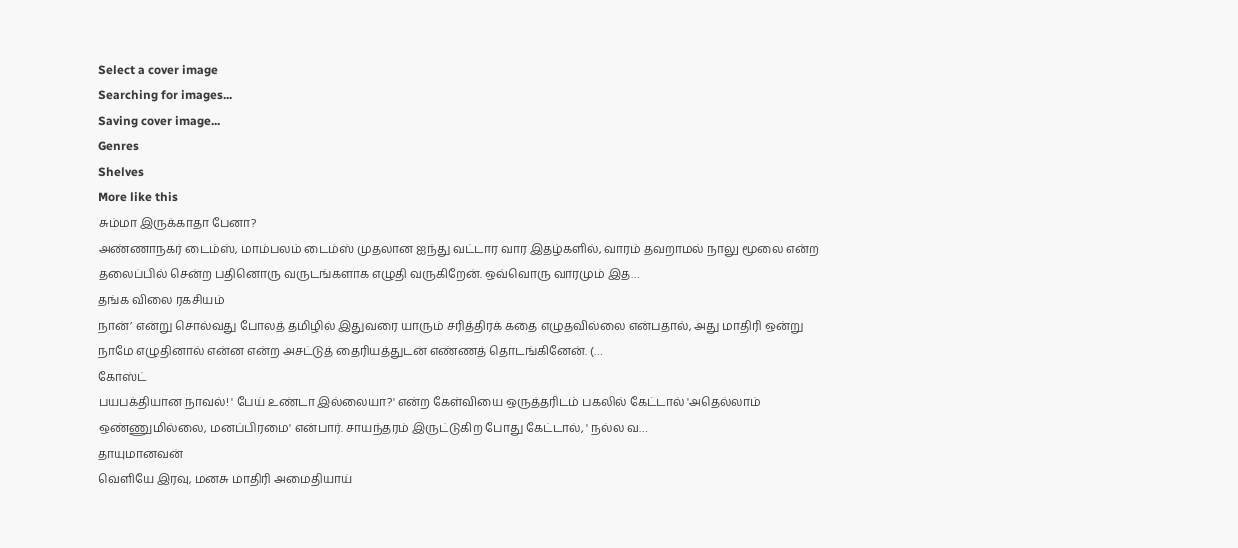Select a cover image
Searching for images...
Saving cover image...
Genres
Shelves
More like this
சும்மா இருக்காதா பேனா?
அண்ணாநகர் டைம்ஸ், மாம்பலம் டைம்ஸ் முதலான ஐந்து வட்டார வார இதழ்களில், வாரம் தவறாமல் நாலு மூலை என்ற தலைப்பில் சென்ற பதினொரு வருடங்களாக எழுதி வருகிறேன். ஒவ்வொரு வாரமும் இத…
தங்க விலை ரகசியம்
நான்’ என்று சொல்வது போலத் தமிழில் இதுவரை யாரும் சரித்திரக் கதை எழுதவில்லை என்பதால், அது மாதிரி ஒன்று நாமே எழுதினால் என்ன என்ற அசட்டுத் தைரியத்துடன் எண்ணத் தொடங்கினேன். (…
கோஸ்ட்
பயபக்தியான நாவல்! ' பேய் உண்டா இல்லையா?' என்ற கேள்வியை ஒருத்தரிடம் பகலில் கேட்டால் 'அதெல்லாம் ஒண்ணுமில்லை, மனப்பிரமை' என்பார். சாயந்தரம் இருட்டுகிற போது கேட்டால், ' நல்ல வ…
தாயுமானவன்
வெளியே இரவு, மனசு மாதிரி அமைதியாய்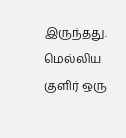இருந்தது. மெல்லிய குளிர் ஒரு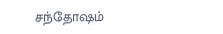சந்தோஷம்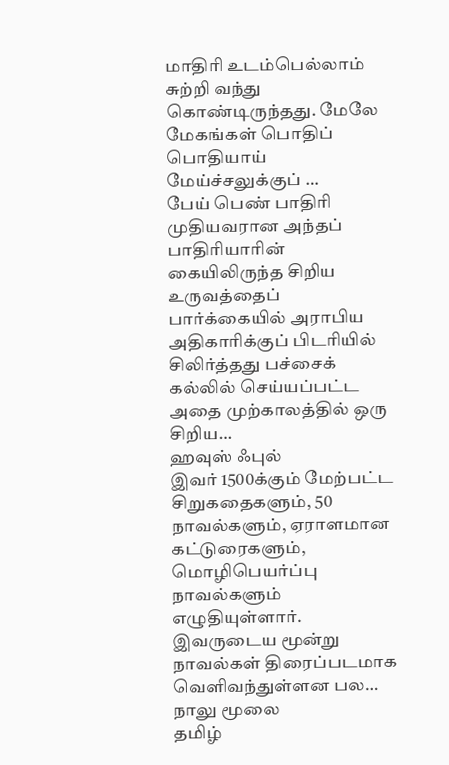மாதிரி உடம்பெல்லாம் சுற்றி வந்து கொண்டிருந்தது. மேலே மேகங்கள் பொதிப் பொதியாய் மேய்ச்சலுக்குப் …
பேய் பெண் பாதிரி
முதியவரான அந்தப் பாதிரியாரின் கையிலிருந்த சிறிய உருவத்தைப் பார்க்கையில் அராபிய அதிகாரிக்குப் பிடரியில் சிலிர்த்தது பச்சைக் கல்லில் செய்யப்பட்ட அதை முற்காலத்தில் ஒரு சிறிய…
ஹவுஸ் ஃபுல்
இவர் 1500க்கும் மேற்பட்ட சிறுகதைகளும், 50 நாவல்களும், ஏராளமான கட்டுரைகளும், மொழிபெயர்ப்பு நாவல்களும் எழுதியுள்ளார். இவருடைய மூன்று நாவல்கள் திரைப்படமாக வெளிவந்துள்ளன பல…
நாலு மூலை
தமிழ்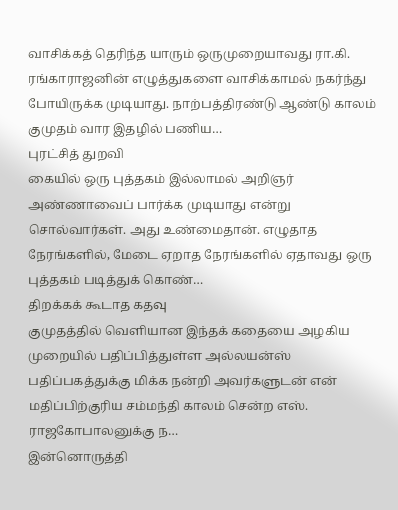வாசிக்கத் தெரிந்த யாரும் ஒருமுறையாவது ரா.கி. ரங்காராஜனின் எழுத்துகளை வாசிக்காமல் நகர்ந்து போயிருக்க முடியாது. நாற்பத்திரண்டு ஆண்டு காலம் குமுதம் வார இதழில் பணிய…
புரட்சித் துறவி
கையில் ஒரு புத்தகம் இல்லாமல் அறிஞர் அண்ணாவைப் பார்க்க முடியாது என்று சொல்வார்கள். அது உண்மைதான். எழுதாத நேரங்களில், மேடை ஏறாத நேரங்களில் ஏதாவது ஒரு புத்தகம் படித்துக் கொண்…
திறக்கக் கூடாத கதவு
குமுதத்தில் வெளியான இந்தக் கதையை அழகிய முறையில் பதிப்பித்துள்ள அல்லயன்ஸ் பதிப்பகத்துக்கு மிக்க நன்றி அவர்களுடன் என் மதிப்பிற்குரிய சம்மந்தி காலம் சென்ற எஸ். ராஜகோபாலனுக்கு ந…
இன்னொருத்தி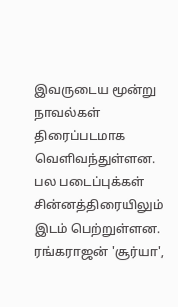இவருடைய மூன்று நாவல்கள் திரைப்படமாக வெளிவந்துள்ளன. பல படைப்புக்கள் சின்னத்திரையிலும் இடம் பெற்றுள்ளன. ரங்கராஜன் 'சூர்யா',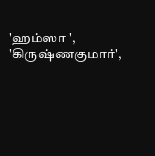'ஹம்ஸா ', 'கிருஷ்ணகுமார்',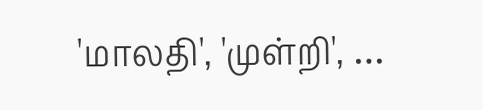'மாலதி', 'முள்றி', …